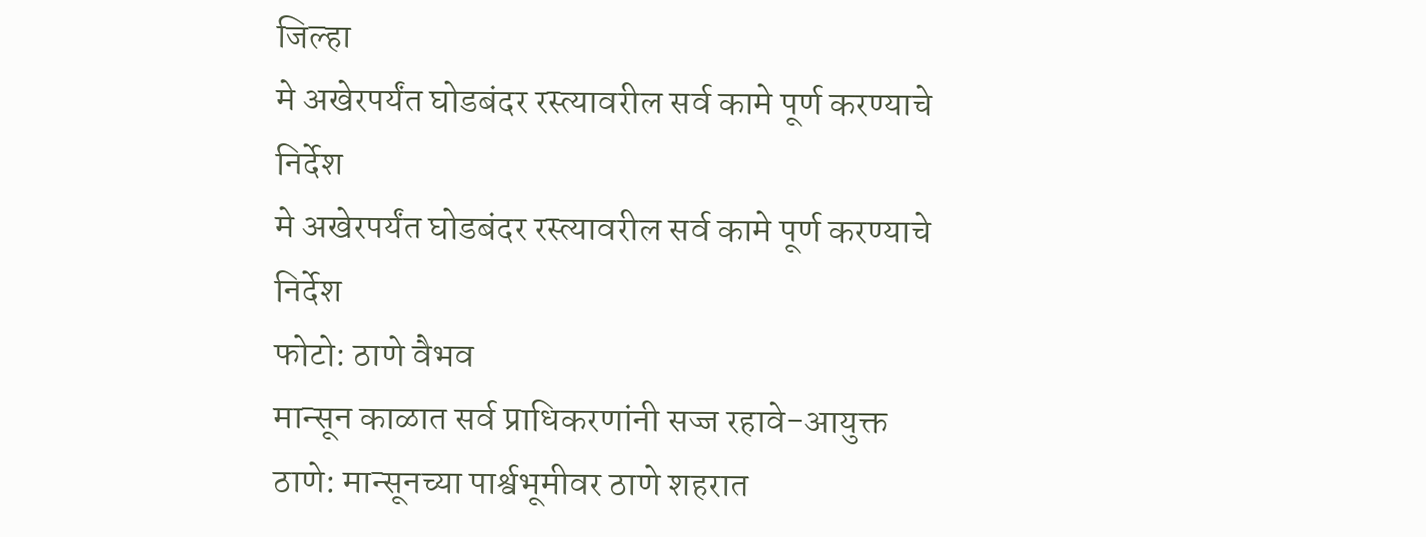जिल्हा
मे अखेरपर्यंत घोडबंदर रस्त्यावरील सर्व कामे पूर्ण करण्याचे निर्देश
मे अखेरपर्यंत घोडबंदर रस्त्यावरील सर्व कामे पूर्ण करण्याचे निर्देश
फोटो: ठाणे वैभव
मान्सून काळात सर्व प्राधिकरणांनी सज्ज रहावे-आयुक्त
ठाणे: मान्सूनच्या पार्श्वभूमीवर ठाणे शहरात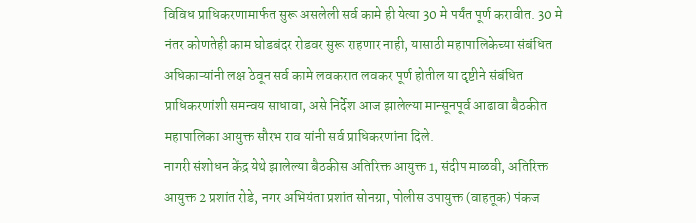विविध प्राधिकरणामार्फत सुरू असलेली सर्व कामे ही येत्या 30 मे पर्यंत पूर्ण करावीत. 30 मे नंतर कोणतेही काम घोडबंदर रोडवर सुरू राहणार नाही, यासाठी महापालिकेच्या संबंधित अधिकाऱ्यांनी लक्ष ठेवून सर्व कामे लवकरात लवकर पूर्ण होतील या दृष्टीने संबंधित प्राधिकरणांशी समन्वय साधावा, असे निर्देश आज झालेल्या मान्सूनपूर्व आढावा बैठकीत महापालिका आयुक्त सौरभ राव यांनी सर्व प्राधिकरणांना दिले.
नागरी संशोधन केंद्र येथे झालेल्या बैठकीस अतिरिक्त आयुक्त 1, संदीप माळवी, अतिरिक्त आयुक्त 2 प्रशांत रोडे, नगर अभियंता प्रशांत सोनग्रा, पोलीस उपायुक्त (वाहतूक) पंकज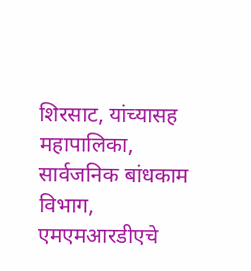शिरसाट, यांच्यासह महापालिका, सार्वजनिक बांधकाम विभाग, एमएमआरडीएचे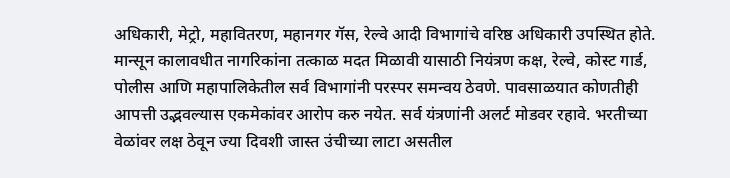अधिकारी, मेट्रो, महावितरण, महानगर गॅस, रेल्वे आदी विभागांचे वरिष्ठ अधिकारी उपस्थित होते.
मान्सून कालावधीत नागरिकांना तत्काळ मदत मिळावी यासाठी नियंत्रण कक्ष, रेल्वे, कोस्ट गार्ड, पोलीस आणि महापालिकेतील सर्व विभागांनी परस्पर समन्वय ठेवणे. पावसाळयात कोणतीही आपत्ती उद्भवल्यास एकमेकांवर आरोप करु नयेत. सर्व यंत्रणांनी अलर्ट मोडवर रहावे. भरतीच्या वेळांवर लक्ष ठेवून ज्या दिवशी जास्त उंचीच्या लाटा असतील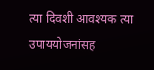त्या दिवशी आवश्यक त्या उपाययोजनांसह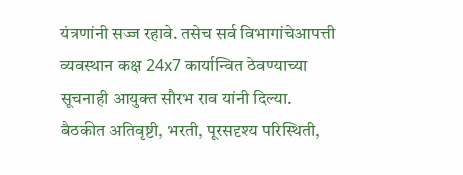यंत्रणांनी सज्ज रहावे. तसेच सर्व विभागांचेआपत्ती व्यवस्थान कक्ष 24x7 कार्यान्वित ठेवण्याच्या सूचनाही आयुक्त सौरभ राव यांनी दिल्या.
बैठकीत अतिवृष्टी, भरती, पूरसदृश्य परिस्थिती,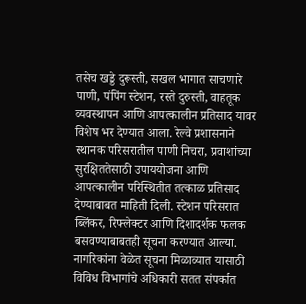तसेच खड्डे दुरूस्ती, सखल भागात साचणारे पाणी, पंपिंग स्टेशन, रस्ते दुरुस्ती, वाहतूक व्यवस्थापन आणि आपत्कालीन प्रतिसाद यावर विशेष भर देण्यात आला. रेल्वे प्रशासनाने स्थानक परिसरातील पाणी निचरा, प्रवाशांच्या सुरक्षिततेसाठी उपाययोजना आणि आपत्कालीन परिस्थितीत तत्काळ प्रतिसाद देण्याबाबत माहिती दिली. स्टेशन परिसरात ब्लिंकर, रिफ्लेक्टर आणि दिशादर्शक फलक बसवण्याबाबतही सूचना करण्यात आल्या. नागरिकांना वेळेत सूचना मिळाव्यात यासाठी विविध विभागांचे अधिकारी सतत संपर्कात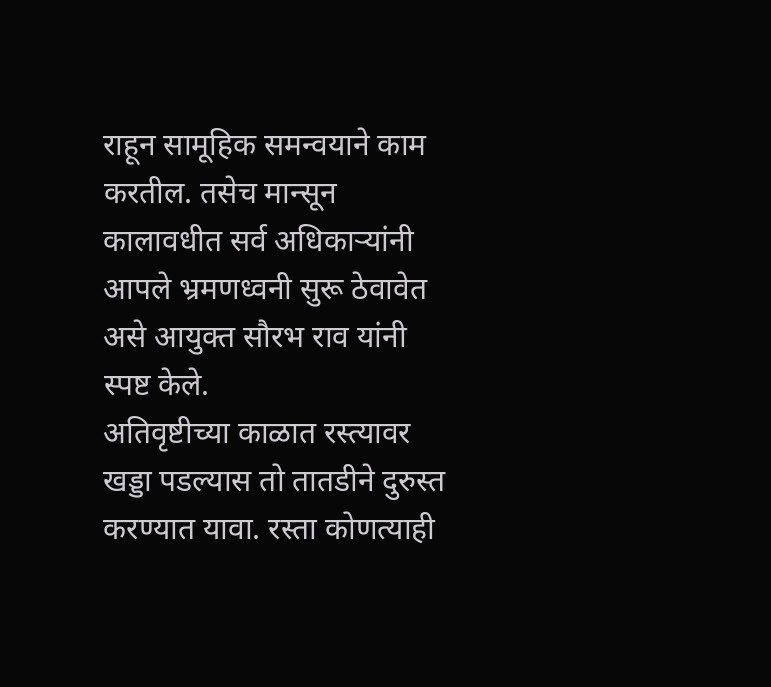राहून सामूहिक समन्वयाने काम करतील. तसेच मान्सून कालावधीत सर्व अधिकाऱ्यांनी आपले भ्रमणध्वनी सुरू ठेवावेत असे आयुक्त सौरभ राव यांनी स्पष्ट केले.
अतिवृष्टीच्या काळात रस्त्यावर खड्डा पडल्यास तो तातडीने दुरुस्त करण्यात यावा. रस्ता कोणत्याही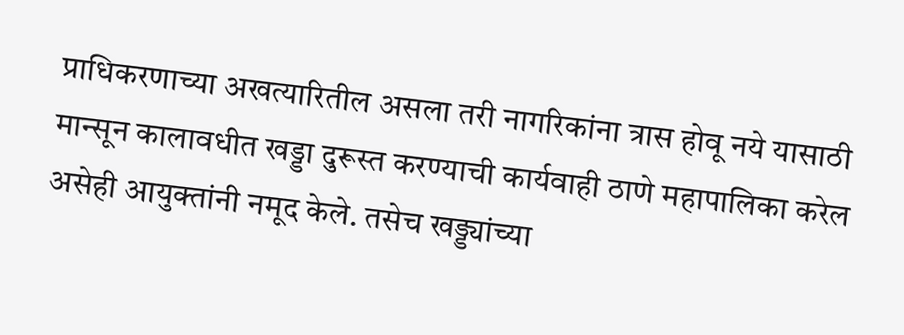प्राधिकरणाच्या अखत्यारितील असला तरी नागरिकांना त्रास होवू नये यासाठी मान्सून कालावधीत खड्डा दुरूस्त करण्याची कार्यवाही ठाणे महापालिका करेल असेही आयुक्तांनी नमूद केले. तसेच खड्ड्यांच्या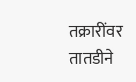तक्रारींवर तातडीने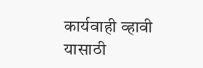कार्यवाही व्हावी यासाठी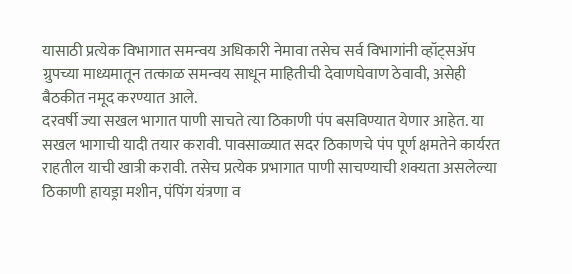यासाठी प्रत्येक विभागात समन्वय अधिकारी नेमावा तसेच सर्व विभागांनी व्हॉट्सॲप ग्रुपच्या माध्यमातून तत्काळ समन्वय साधून माहितीची देवाणघेवाण ठेवावी, असेही बैठकीत नमूद करण्यात आले.
दरवर्षी ज्या सखल भागात पाणी साचते त्या ठिकाणी पंप बसविण्यात येणार आहेत. या सखल भागाची यादी तयार करावी. पावसाळ्यात सदर ठिकाणचे पंप पूर्ण क्षमतेने कार्यरत राहतील याची खात्री करावी. तसेच प्रत्येक प्रभागात पाणी साचण्याची शक्यता असलेल्या ठिकाणी हायड्रा मशीन, पंपिंग यंत्रणा व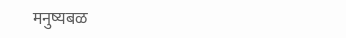मनुष्यबळ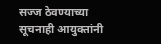सज्ज ठेवण्याच्या सूचनाही आयुक्तांनी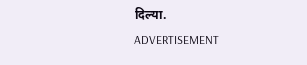दिल्या.
ADVERTISEMENT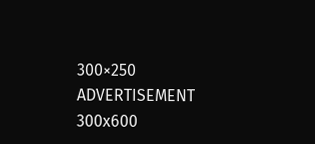300×250
ADVERTISEMENT 300x600